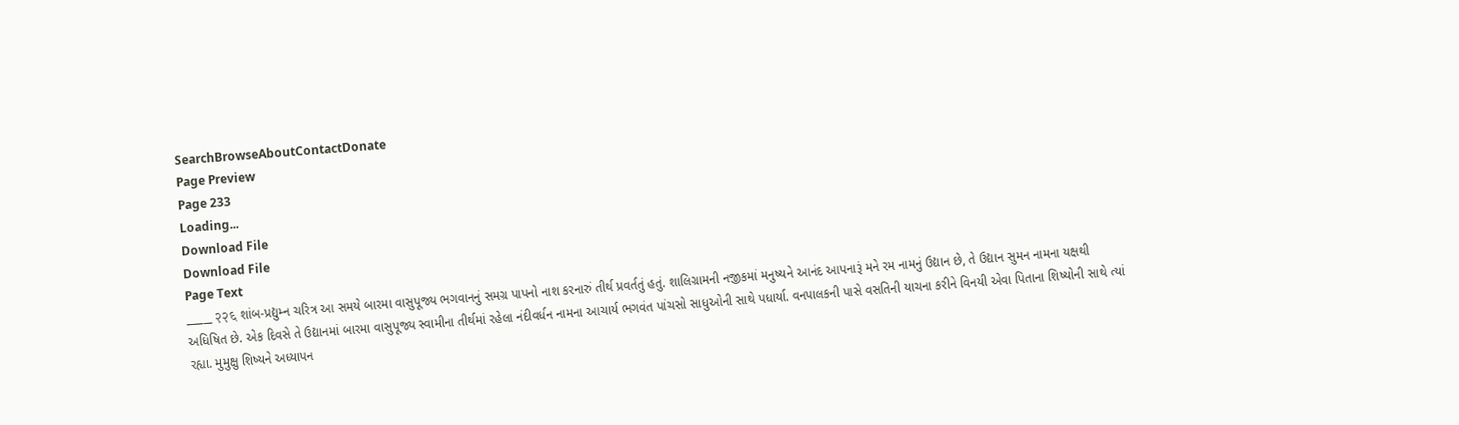SearchBrowseAboutContactDonate
Page Preview
Page 233
Loading...
Download File
Download File
Page Text
___ २२६ શાંબ-પ્રદ્યુમ્ન ચરિત્ર આ સમયે બારમા વાસુપૂજ્ય ભગવાનનું સમગ્ર પાપનો નાશ કરનારું તીર્થ પ્રવર્તતું હતું. શાલિગ્રામની નજીકમાં મનુષ્યને આનંદ આપનારૂં મને રમ નામનું ઉદ્યાન છે, તે ઉદ્યાન સુમન નામના યક્ષથી અધિષિત છે. એક દિવસે તે ઉદ્યાનમાં બારમા વાસુપૂજ્ય સ્વામીના તીર્થમાં રહેલા નંદીવર્ધન નામના આચાર્ય ભગવંત પાંચસો સાધુઓની સાથે પધાર્યા. વનપાલકની પાસે વસતિની યાચના કરીને વિનયી એવા પિતાના શિષ્યોની સાથે ત્યાં રહ્યા. મુમુક્ષુ શિષ્યને અધ્યાપન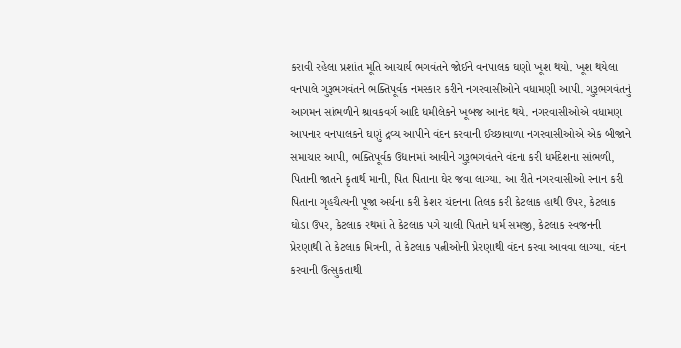કરાવી રહેલા પ્રશાંત મૂતિ આચાર્ય ભગવંતને જોઈને વનપાલક ઘણો ખૂશ થયો. ખૂશ થયેલા વનપાલે ગુરૂભગવંતને ભક્તિપૂર્વક નમસ્કાર કરીને નગરવાસીઓને વધામણી આપી. ગુરૂભગવંતનું આગમન સાંભળીને શ્રાવકવર્ગ આદિ ધમીલેકને ખૂબજ આનંદ થયે. નગરવાસીઓએ વધામણ આપનાર વનપાલકને ઘણું દ્રવ્ય આપીને વંદન કરવાની ઈચ્છાવાળા નગરવાસીઓએ એક બીજાને સમાચાર આપી, ભક્તિપૂર્વક ઉદ્યાનમાં આવીને ગુરૂભગવંતને વંદના કરી ધર્મદેશના સાંભળી, પિતાની જાતને કૃતાર્થ માની, પિત પિતાના ઘેર જવા લાગ્યા. આ રીતે નગરવાસીઓ સ્નાન કરી પિતાના ગૃહચૈત્યની પૂજા અર્ચના કરી કેશર ચંદનના તિલક કરી કેટલાક હાથી ઉપર, કેટલાક ઘોડા ઉપર, કેટલાક રથમાં તે કેટલાક પગે ચાલી પિતાને ધર્મ સમજી, કેટલાક સ્વજનની પ્રેરણાથી તે કેટલાક મિત્રની, તે કેટલાક પત્નીઓની પ્રેરણાથી વંદન કરવા આવવા લાગ્યા. વંદન કરવાની ઉત્સુકતાથી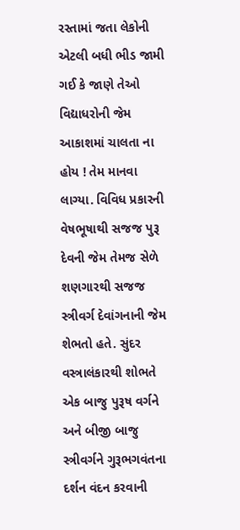રસ્તામાં જતા લેકોની એટલી બધી ભીડ જામી ગઈ કે જાણે તેઓ વિદ્યાધરોની જેમ આકાશમાં ચાલતા ના હોય ! તેમ માનવા લાગ્યા. વિવિધ પ્રકારની વેષભૂષાથી સજજ પુરૂ દેવની જેમ તેમજ સેળે શણગારથી સજજ સ્ત્રીવર્ગ દેવાંગનાની જેમ શેભતો હતે. સુંદર વસ્ત્રાલંકારથી શોભતે એક બાજુ પુરૂષ વર્ગને અને બીજી બાજુ સ્ત્રીવર્ગને ગુરૂભગવંતના દર્શન વંદન કરવાની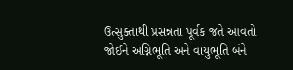ઉત્સુક્તાથી પ્રસન્નતા પૂર્વક જતે આવતો જોઈને અગ્નિભૂતિ અને વાયુભૂતિ બંને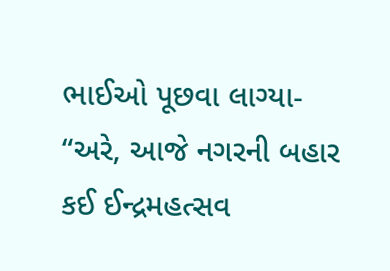ભાઈઓ પૂછવા લાગ્યા- “અરે, આજે નગરની બહાર કઈ ઈન્દ્રમહત્સવ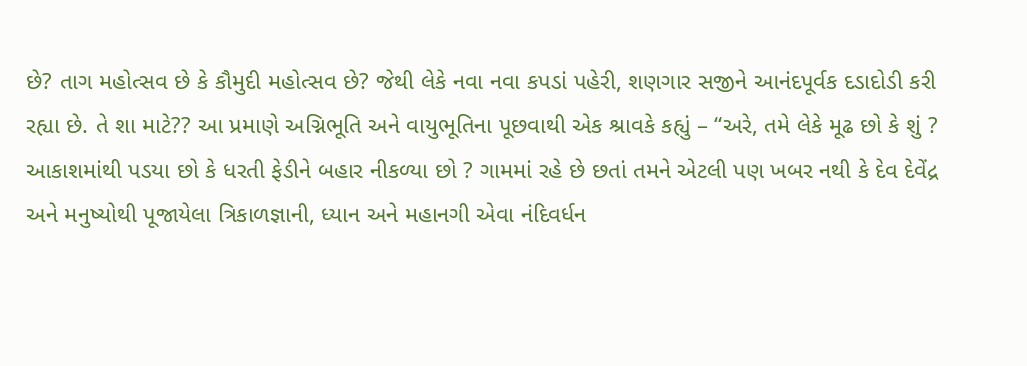છે? તાગ મહોત્સવ છે કે કૌમુદી મહોત્સવ છે? જેથી લેકે નવા નવા કપડાં પહેરી, શણગાર સજીને આનંદપૂર્વક દડાદોડી કરી રહ્યા છે. તે શા માટે?? આ પ્રમાણે અગ્નિભૂતિ અને વાયુભૂતિના પૂછવાથી એક શ્રાવકે કહ્યું – “અરે, તમે લેકે મૂઢ છો કે શું ? આકાશમાંથી પડયા છો કે ધરતી ફેડીને બહાર નીકળ્યા છો ? ગામમાં રહે છે છતાં તમને એટલી પણ ખબર નથી કે દેવ દેવેંદ્ર અને મનુષ્યોથી પૂજાયેલા ત્રિકાળજ્ઞાની, ધ્યાન અને મહાનગી એવા નંદિવર્ધન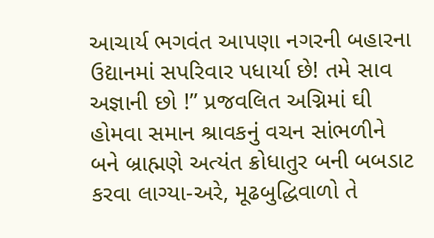આચાર્ય ભગવંત આપણા નગરની બહારના ઉદ્યાનમાં સપરિવાર પધાર્યા છે! તમે સાવ અજ્ઞાની છો !” પ્રજવલિત અગ્નિમાં ઘી હોમવા સમાન શ્રાવકનું વચન સાંભળીને બને બ્રાહ્મણે અત્યંત ક્રોધાતુર બની બબડાટ કરવા લાગ્યા-અરે, મૂઢબુદ્ધિવાળો તે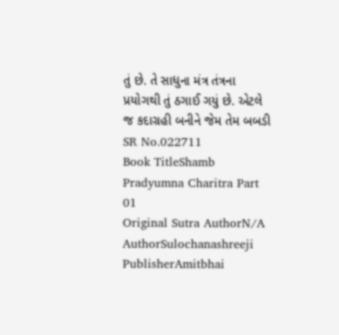તું છે. તે સાધુના મંત્ર તંત્રના પ્રયોગથી તું ઠગાઈ ગયું છે. એટલે જ કદાગ્રહી બનીને જેમ તેમ બબડી
SR No.022711
Book TitleShamb Pradyumna Charitra Part 01
Original Sutra AuthorN/A
AuthorSulochanashreeji
PublisherAmitbhai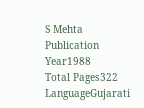S Mehta
Publication Year1988
Total Pages322
LanguageGujarati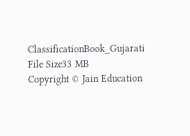ClassificationBook_Gujarati
File Size33 MB
Copyright © Jain Education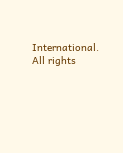International. All rights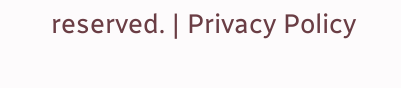reserved. | Privacy Policy